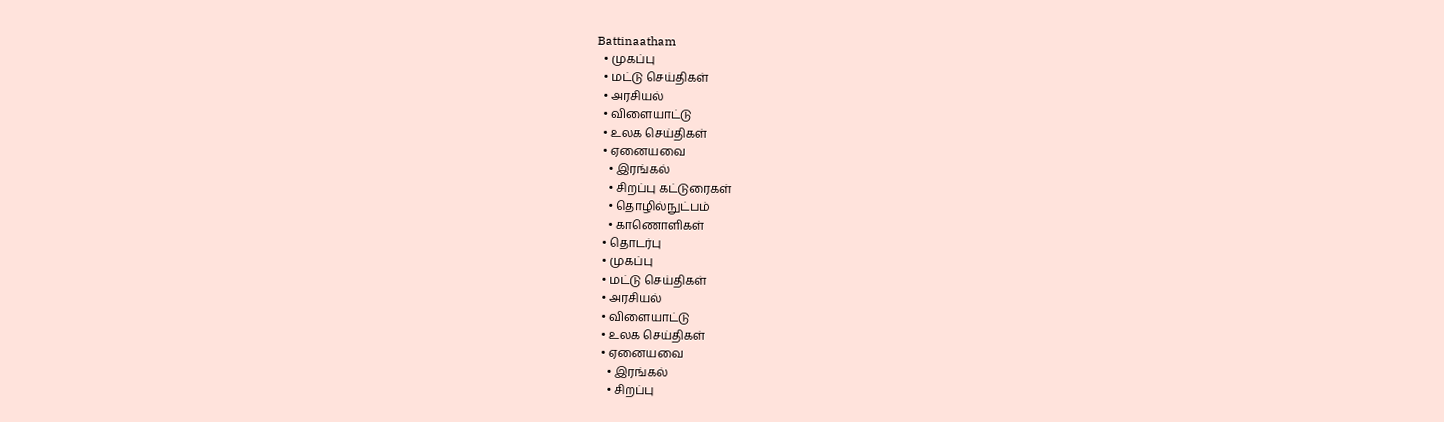Battinaatham
  • முகப்பு
  • மட்டு செய்திகள்
  • அரசியல்
  • விளையாட்டு
  • உலக செய்திகள்
  • ஏனையவை
    • இரங்கல்
    • சிறப்பு கட்டுரைகள்
    • தொழில்நுட்பம்
    • காணொளிகள்
  • தொடர்பு
  • முகப்பு
  • மட்டு செய்திகள்
  • அரசியல்
  • விளையாட்டு
  • உலக செய்திகள்
  • ஏனையவை
    • இரங்கல்
    • சிறப்பு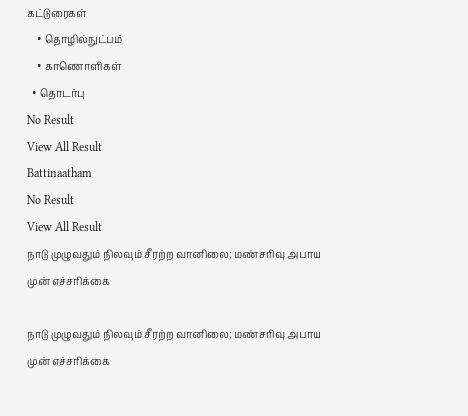கட்டுரைகள்
    • தொழில்நுட்பம்
    • காணொளிகள்
  • தொடர்பு
No Result
View All Result
Battinaatham
No Result
View All Result
நாடு முழுவதும் நிலவும் சீரற்ற வானிலை; மண்சரிவு அபாய முன் எச்சரிக்கை

நாடு முழுவதும் நிலவும் சீரற்ற வானிலை; மண்சரிவு அபாய முன் எச்சரிக்கை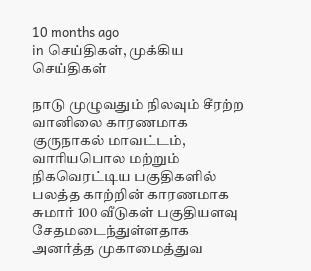10 months ago
in செய்திகள், முக்கிய செய்திகள்

நாடு முழுவதும் நிலவும் சீரற்ற வானிலை காரணமாக குருநாகல் மாவட்டம், வாரியபொல மற்றும் நிகவெரட்டிய பகுதிகளில் பலத்த காற்றின் காரணமாக சுமார் 100 வீடுகள் பகுதியளவு சேதமடைந்துள்ளதாக அனர்த்த முகாமைத்துவ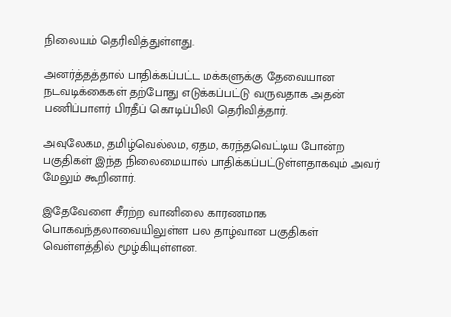நிலையம் தெரிவித்துள்ளது.

அனர்த்தத்தால் பாதிக்கப்பட்ட மக்களுக்கு தேவையான நடவடிக்கைகள் தற்போது எடுக்கப்பட்டு வருவதாக அதன் பணிப்பாளர் பிரதீப் கொடிப்பிலி தெரிவித்தார்.

அவுலேகம, தமிழ்வெல்லம, ஏதம, கரந்தவெட்டிய போன்ற பகுதிகள் இந்த நிலைமையால் பாதிக்கப்பட்டுள்ளதாகவும் அவர் மேலும் கூறினார்.

இதேவேளை சீரற்ற வானிலை காரணமாக பொகவந்தலாவையிலுள்ள பல தாழ்வான பகுதிகள் வெள்ளத்தில் மூழ்கியுள்ளன.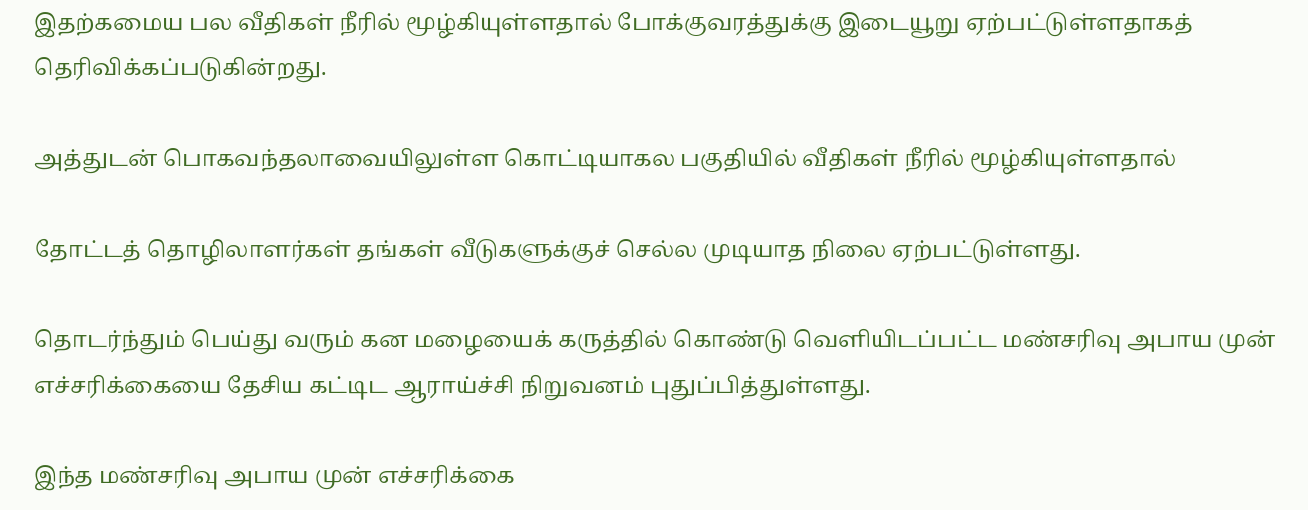இதற்கமைய பல வீதிகள் நீரில் மூழ்கியுள்ளதால் போக்குவரத்துக்கு இடையூறு ஏற்பட்டுள்ளதாகத் தெரிவிக்கப்படுகின்றது.

அத்துடன் பொகவந்தலாவையிலுள்ள கொட்டியாகல பகுதியில் வீதிகள் நீரில் மூழ்கியுள்ளதால்

தோட்டத் தொழிலாளர்கள் தங்கள் வீடுகளுக்குச் செல்ல முடியாத நிலை ஏற்பட்டுள்ளது.

தொடர்ந்தும் பெய்து வரும் கன மழையைக் கருத்தில் கொண்டு வெளியிடப்பட்ட மண்சரிவு அபாய முன் எச்சரிக்கையை தேசிய கட்டிட ஆராய்ச்சி நிறுவனம் புதுப்பித்துள்ளது.

இந்த மண்சரிவு அபாய முன் எச்சரிக்கை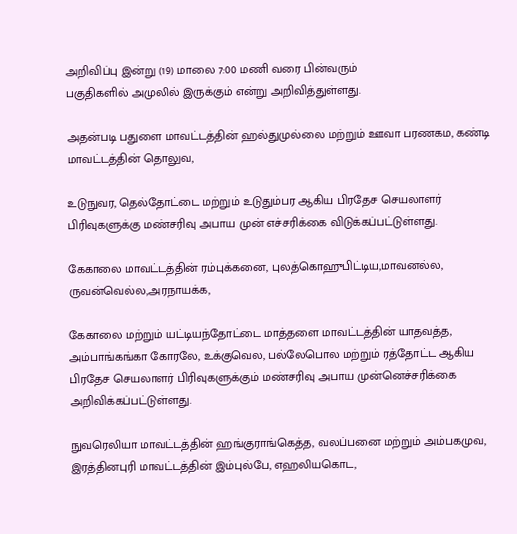அறிவிப்பு இன்று (19) மாலை 7:00 மணி வரை பின்வரும்
பகுதிகளில் அமுலில் இருக்கும் என்று அறிவித்துள்ளது.

அதன்படி பதுளை மாவட்டத்தின் ஹல்துமுல்லை மற்றும் ஊவா பரணகம, கண்டி மாவட்டத்தின் தொலுவ,

உடுநுவர, தெல்தோட்டை மற்றும் உடுதும்பர ஆகிய பிரதேச செயலாளர் பிரிவுகளுக்கு மண்சரிவு அபாய முன் எச்சரிக்கை விடுக்கப்பட்டுள்ளது.

கேகாலை மாவட்டத்தின் ரம்புக்கனை, புலத்கொஹுபிட்டிய,மாவனல்ல, ருவன்வெல்ல,அரநாயக்க,

கேகாலை மற்றும் யட்டியந்தோட்டை மாத்தளை மாவட்டத்தின் யாதவத்த, அம்பாங்கங்கா கோரலே, உக்குவெல, பல்லேபொல மற்றும் ரத்தோட்ட ஆகிய பிரதேச செயலாளர் பிரிவுகளுக்கும் மண்சரிவு அபாய முன்னெச்சரிக்கை அறிவிக்கப்பட்டுள்ளது.

நுவரெலியா மாவட்டத்தின் ஹங்குராங்கெத்த, வலப்பனை மற்றும் அம்பகமுவ, இரத்தினபுரி மாவட்டத்தின் இம்புல்பே, எஹலியகொட,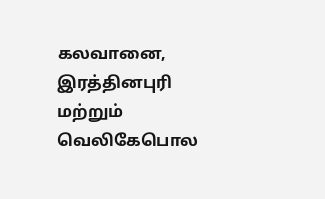கலவானை, இரத்தினபுரி மற்றும் வெலிகேபொல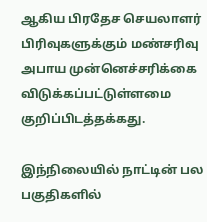ஆகிய பிரதேச செயலாளர் பிரிவுகளுக்கும் மண்சரிவு அபாய முன்னெச்சரிக்கை விடுக்கப்பட்டுள்ளமை குறிப்பிடத்தக்கது.

இந்நிலையில் நாட்டின் பல பகுதிகளில்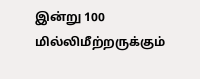இன்று 100 மில்லிமீற்றருக்கும்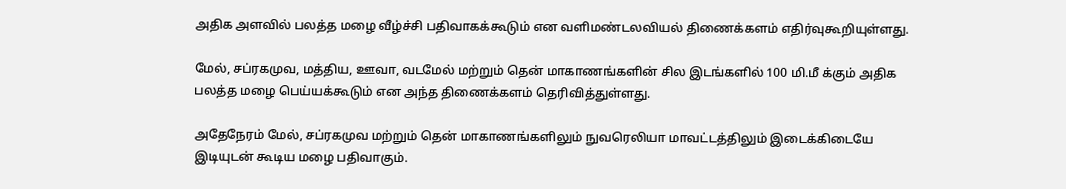அதிக அளவில் பலத்த மழை வீழ்ச்சி பதிவாகக்கூடும் என வளிமண்டலவியல் திணைக்களம் எதிர்வுகூறியுள்ளது.

மேல், சப்ரகமுவ, மத்திய, ஊவா, வடமேல் மற்றும் தென் மாகாணங்களின் சில இடங்களில் 100 மி.மீ க்கும் அதிக பலத்த மழை பெய்யக்கூடும் என அந்த திணைக்களம் தெரிவித்துள்ளது.

அதேநேரம் மேல், சப்ரகமுவ மற்றும் தென் மாகாணங்களிலும் நுவரெலியா மாவட்டத்திலும் இடைக்கிடையே இடியுடன் கூடிய மழை பதிவாகும்.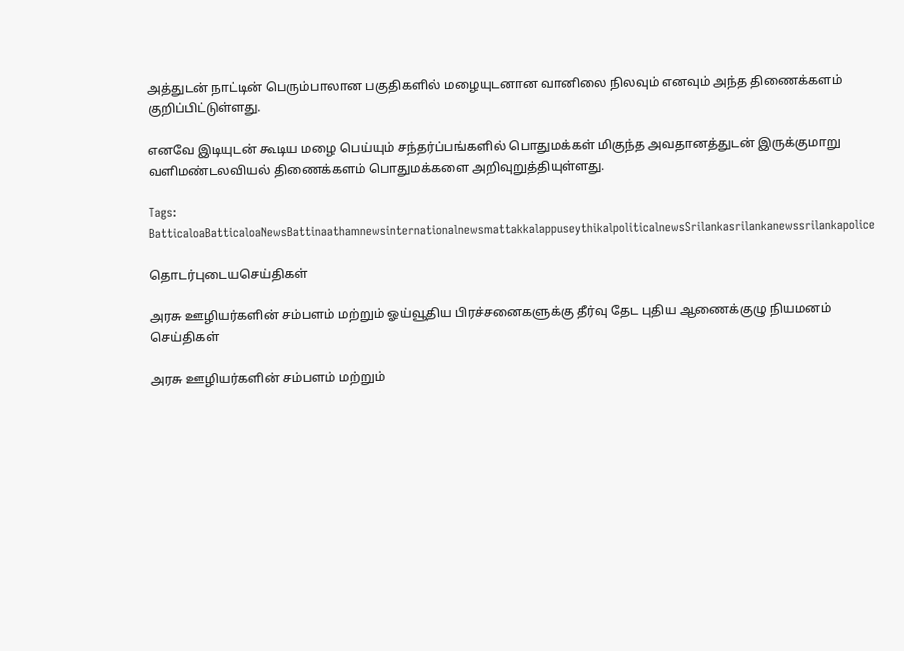அத்துடன் நாட்டின் பெரும்பாலான பகுதிகளில் மழையுடனான வானிலை நிலவும் எனவும் அந்த திணைக்களம் குறிப்பிட்டுள்ளது.

எனவே இடியுடன் கூடிய மழை பெய்யும் சந்தர்ப்பங்களில் பொதுமக்கள் மிகுந்த அவதானத்துடன் இருக்குமாறு வளிமண்டலவியல் திணைக்களம் பொதுமக்களை அறிவுறுத்தியுள்ளது.

Tags: BatticaloaBatticaloaNewsBattinaathamnewsinternationalnewsmattakkalappuseythikalpoliticalnewsSrilankasrilankanewssrilankapolice

தொடர்புடையசெய்திகள்

அரசு ஊழியர்களின் சம்பளம் மற்றும் ஓய்வூதிய பிரச்சனைகளுக்கு தீர்வு தேட புதிய ஆணைக்குழு நியமனம்
செய்திகள்

அரசு ஊழியர்களின் சம்பளம் மற்றும்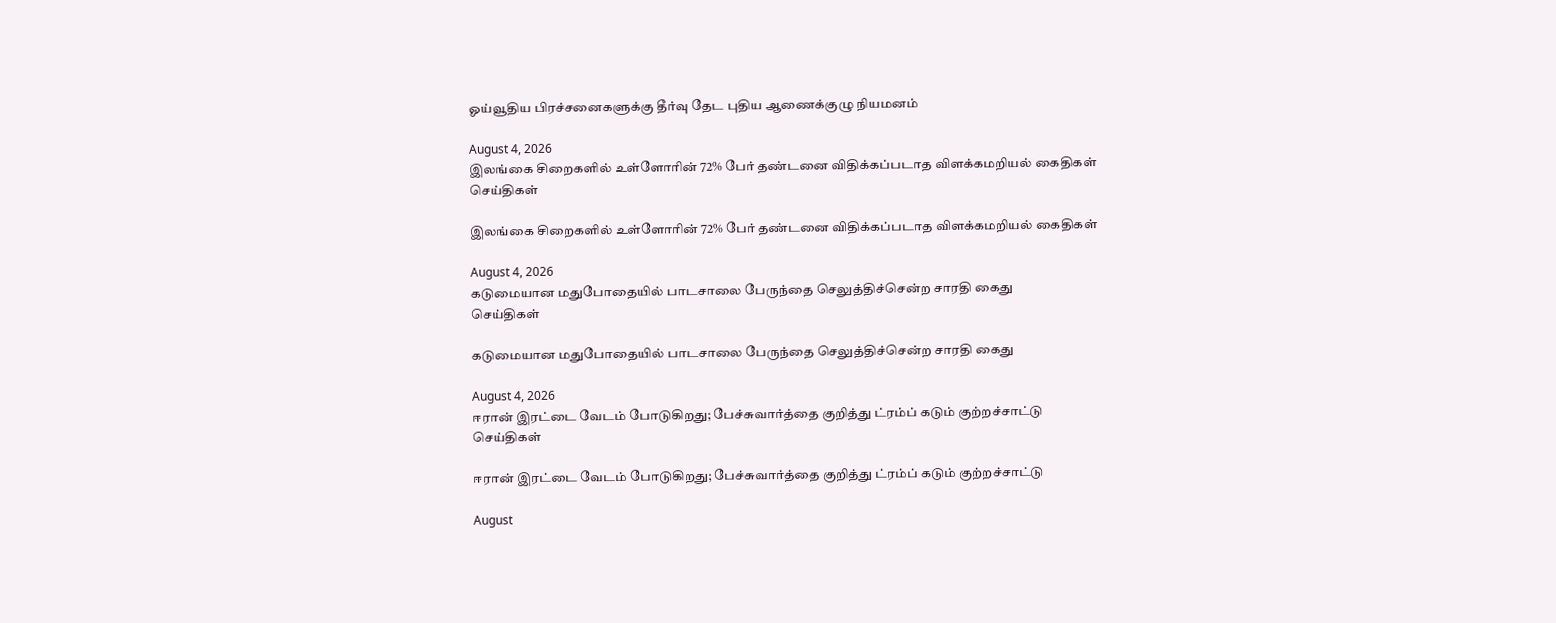ஓய்வூதிய பிரச்சனைகளுக்கு தீர்வு தேட புதிய ஆணைக்குழு நியமனம்

August 4, 2026
இலங்கை சிறைகளில் உள்ளோரின் 72% பேர் தண்டனை விதிக்கப்படாத விளக்கமறியல் கைதிகள்
செய்திகள்

இலங்கை சிறைகளில் உள்ளோரின் 72% பேர் தண்டனை விதிக்கப்படாத விளக்கமறியல் கைதிகள்

August 4, 2026
கடுமையான மதுபோதையில் பாடசாலை பேருந்தை செலுத்திச்சென்ற சாரதி கைது
செய்திகள்

கடுமையான மதுபோதையில் பாடசாலை பேருந்தை செலுத்திச்சென்ற சாரதி கைது

August 4, 2026
ஈரான் இரட்டை வேடம் போடுகிறது; பேச்சுவார்த்தை குறித்து ட்ரம்ப் கடும் குற்றச்சாட்டு
செய்திகள்

ஈரான் இரட்டை வேடம் போடுகிறது; பேச்சுவார்த்தை குறித்து ட்ரம்ப் கடும் குற்றச்சாட்டு

August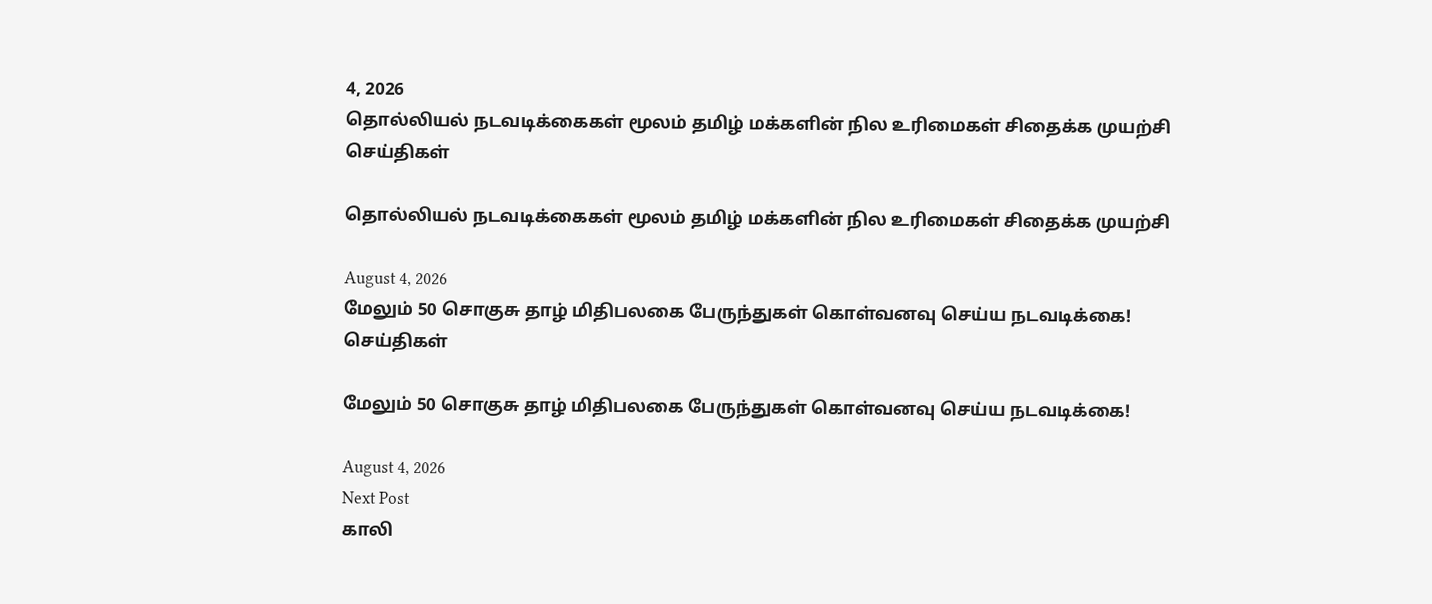4, 2026
தொல்லியல் நடவடிக்கைகள் மூலம் தமிழ் மக்களின் நில உரிமைகள் சிதைக்க முயற்சி
செய்திகள்

தொல்லியல் நடவடிக்கைகள் மூலம் தமிழ் மக்களின் நில உரிமைகள் சிதைக்க முயற்சி

August 4, 2026
மேலும் 50 சொகுசு தாழ் மிதிபலகை பேருந்துகள் கொள்வனவு செய்ய நடவடிக்கை!
செய்திகள்

மேலும் 50 சொகுசு தாழ் மிதிபலகை பேருந்துகள் கொள்வனவு செய்ய நடவடிக்கை!

August 4, 2026
Next Post
காலி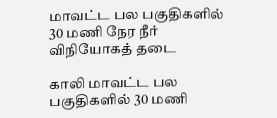மாவட்ட பல பகுதிகளில் 30 மணி நேர நீர் விநியோகத் தடை

காலி மாவட்ட பல பகுதிகளில் 30 மணி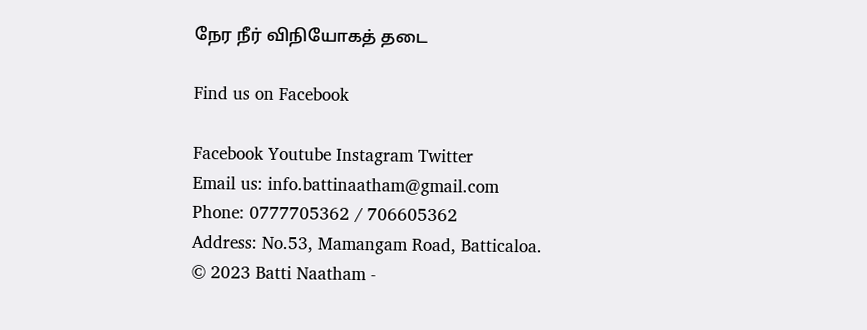நேர நீர் விநியோகத் தடை

Find us on Facebook

Facebook Youtube Instagram Twitter
Email us: info.battinaatham@gmail.com
Phone: 0777705362 / 706605362
Address: No.53, Mamangam Road, Batticaloa.
© 2023 Batti Naatham -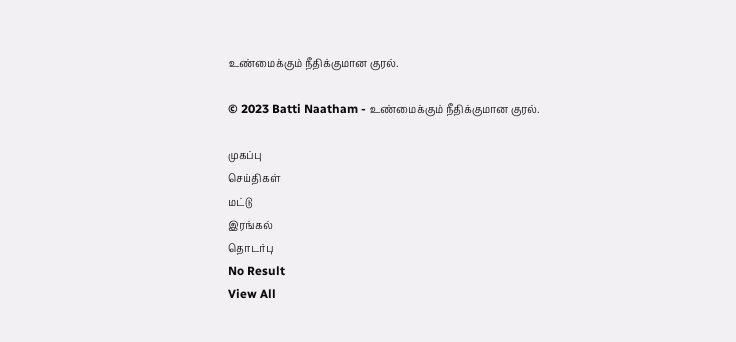உண்மைக்கும் நீதிக்குமான குரல்.

© 2023 Batti Naatham - உண்மைக்கும் நீதிக்குமான குரல்.

முகப்பு
செய்திகள்
மட்டு
இரங்கல்
தொடர்பு
No Result
View All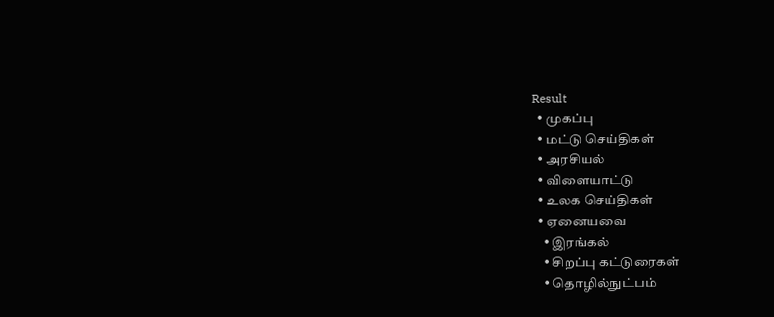Result
  • முகப்பு
  • மட்டு செய்திகள்
  • அரசியல்
  • விளையாட்டு
  • உலக செய்திகள்
  • ஏனையவை
    • இரங்கல்
    • சிறப்பு கட்டுரைகள்
    • தொழில்நுட்பம்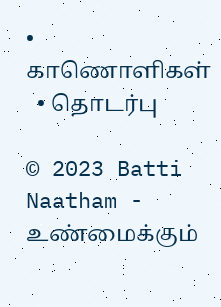• காணொளிகள்
  • தொடர்பு

© 2023 Batti Naatham - உண்மைக்கும்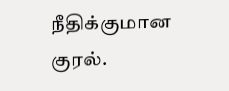நீதிக்குமான குரல்.